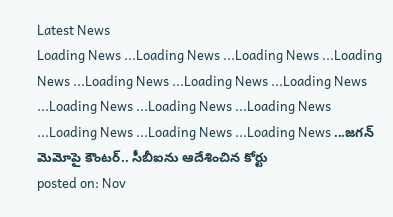Latest News
Loading News ...Loading News ...Loading News ...Loading News ...Loading News ...Loading News ...Loading News ...Loading News ...Loading News ...Loading News ...Loading News ...Loading News ...Loading News ...జగన్ మెమోపై కౌంటర్.. సీబీఐను ఆదేశించిన కోర్టు
posted on: Nov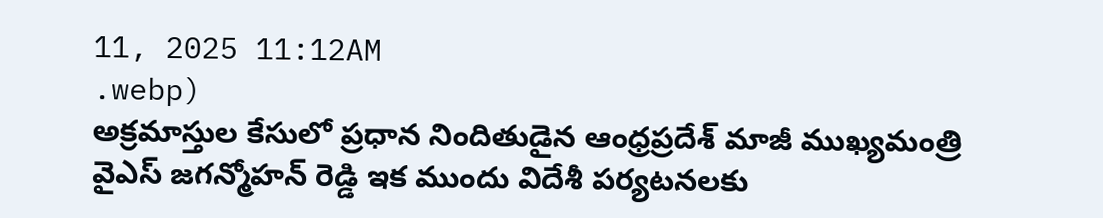11, 2025 11:12AM
.webp)
అక్రమాస్తుల కేసులో ప్రధాన నిందితుడైన ఆంధ్రప్రదేశ్ మాజీ ముఖ్యమంత్రి వైఎస్ జగన్మోహన్ రెడ్డి ఇక ముందు విదేశీ పర్యటనలకు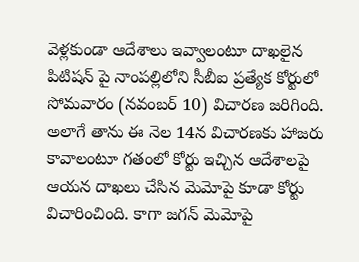వెళ్లకుండా ఆదేశాలు ఇవ్వాలంటూ దాఖలైన పిటిషన్ పై నాంపల్లిలోని సీబీఐ ప్రత్యేక కోర్టులో సోమవారం (నవంబర్ 10) విచారణ జరిగింది.
అలాగే తాను ఈ నెల 14న విచారణకు హాజరు కావాలంటూ గతంలో కోర్టు ఇచ్చిన ఆదేశాలపై ఆయన దాఖలు చేసిన మెమోపై కూడా కోర్టు విచారించింది. కాగా జగన్ మెమోపై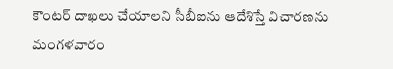కౌంటర్ దాఖలు చేయాలని సీబీఐను ఆదేశిస్తే విచారణను మంగళవారం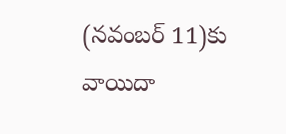(నవంబర్ 11)కు వాయిదా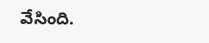వేసింది.